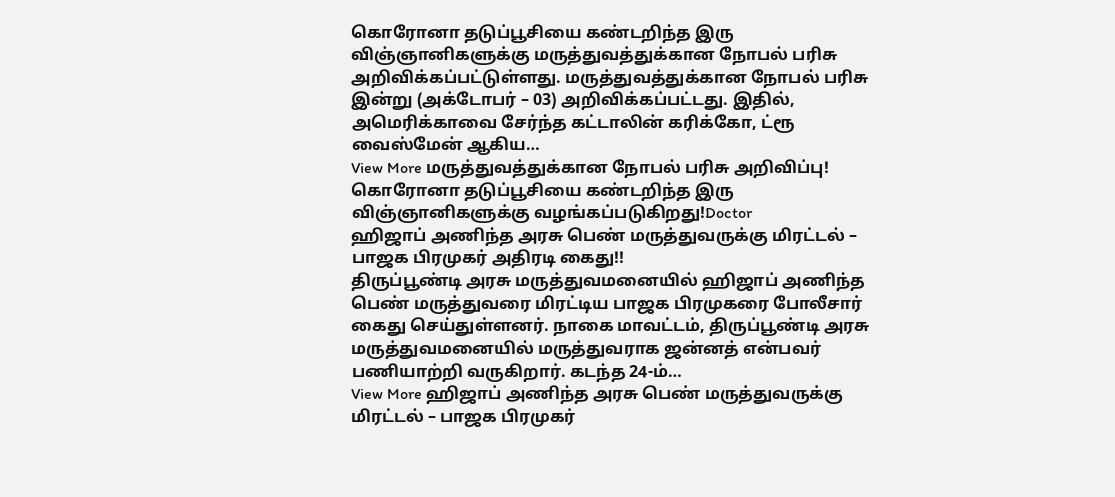கொரோனா தடுப்பூசியை கண்டறிந்த இரு விஞ்ஞானிகளுக்கு மருத்துவத்துக்கான நோபல் பரிசு அறிவிக்கப்பட்டுள்ளது. மருத்துவத்துக்கான நோபல் பரிசு இன்று (அக்டோபர் – 03) அறிவிக்கப்பட்டது. இதில், அமெரிக்காவை சேர்ந்த கட்டாலின் கரிக்கோ, ட்ரூ வைஸ்மேன் ஆகிய…
View More மருத்துவத்துக்கான நோபல் பரிசு அறிவிப்பு! கொரோனா தடுப்பூசியை கண்டறிந்த இரு விஞ்ஞானிகளுக்கு வழங்கப்படுகிறது!Doctor
ஹிஜாப் அணிந்த அரசு பெண் மருத்துவருக்கு மிரட்டல் – பாஜக பிரமுகர் அதிரடி கைது!!
திருப்பூண்டி அரசு மருத்துவமனையில் ஹிஜாப் அணிந்த பெண் மருத்துவரை மிரட்டிய பாஜக பிரமுகரை போலீசார் கைது செய்துள்ளனர். நாகை மாவட்டம், திருப்பூண்டி அரசு மருத்துவமனையில் மருத்துவராக ஜன்னத் என்பவர் பணியாற்றி வருகிறார். கடந்த 24-ம்…
View More ஹிஜாப் அணிந்த அரசு பெண் மருத்துவருக்கு மிரட்டல் – பாஜக பிரமுகர்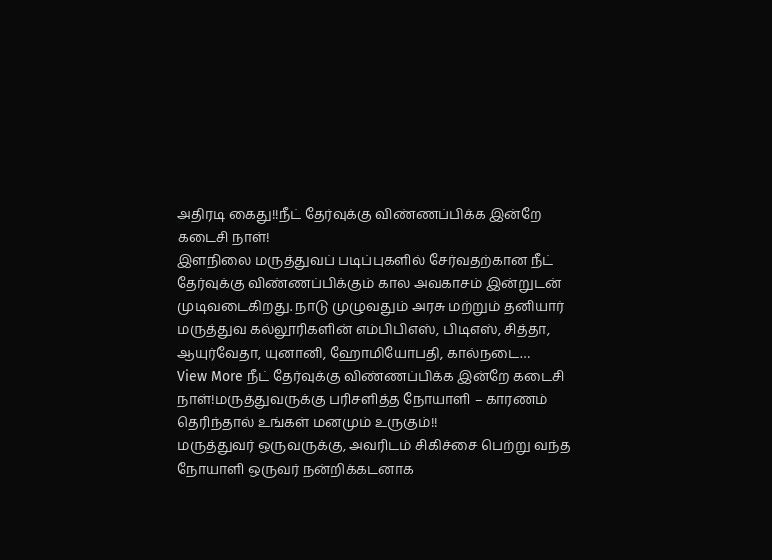அதிரடி கைது!!நீட் தேர்வுக்கு விண்ணப்பிக்க இன்றே கடைசி நாள்!
இளநிலை மருத்துவப் படிப்புகளில் சேர்வதற்கான நீட் தேர்வுக்கு விண்ணப்பிக்கும் கால அவகாசம் இன்றுடன் முடிவடைகிறது. நாடு முழுவதும் அரசு மற்றும் தனியார் மருத்துவ கல்லூரிகளின் எம்பிபிஎஸ், பிடிஎஸ், சித்தா, ஆயுர்வேதா, யுனானி, ஹோமியோபதி, கால்நடை…
View More நீட் தேர்வுக்கு விண்ணப்பிக்க இன்றே கடைசி நாள்!மருத்துவருக்கு பரிசளித்த நோயாளி – காரணம் தெரிந்தால் உங்கள் மனமும் உருகும்!!
மருத்துவர் ஒருவருக்கு, அவரிடம் சிகிச்சை பெற்று வந்த நோயாளி ஒருவர் நன்றிக்கடனாக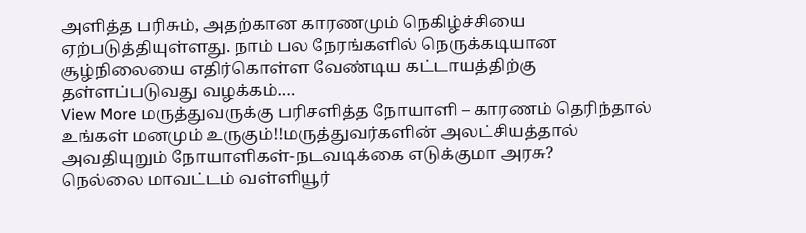அளித்த பரிசும், அதற்கான காரணமும் நெகிழ்ச்சியை ஏற்படுத்தியுள்ளது. நாம் பல நேரங்களில் நெருக்கடியான சூழ்நிலையை எதிர்கொள்ள வேண்டிய கட்டாயத்திற்கு தள்ளப்படுவது வழக்கம்.…
View More மருத்துவருக்கு பரிசளித்த நோயாளி – காரணம் தெரிந்தால் உங்கள் மனமும் உருகும்!!மருத்துவர்களின் அலட்சியத்தால் அவதியுறும் நோயாளிகள்-நடவடிக்கை எடுக்குமா அரசு?
நெல்லை மாவட்டம் வள்ளியூர்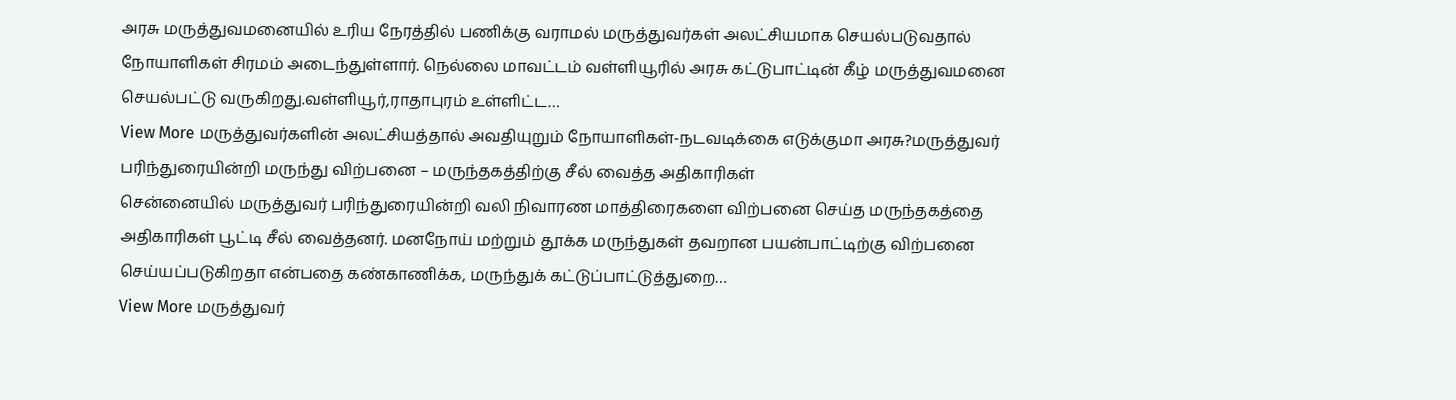அரசு மருத்துவமனையில் உரிய நேரத்தில் பணிக்கு வராமல் மருத்துவர்கள் அலட்சியமாக செயல்படுவதால் நோயாளிகள் சிரமம் அடைந்துள்ளார். நெல்லை மாவட்டம் வள்ளியூரில் அரசு கட்டுபாட்டின் கீழ் மருத்துவமனை செயல்பட்டு வருகிறது.வள்ளியூர்,ராதாபுரம் உள்ளிட்ட…
View More மருத்துவர்களின் அலட்சியத்தால் அவதியுறும் நோயாளிகள்-நடவடிக்கை எடுக்குமா அரசு?மருத்துவர் பரிந்துரையின்றி மருந்து விற்பனை – மருந்தகத்திற்கு சீல் வைத்த அதிகாரிகள்
சென்னையில் மருத்துவர் பரிந்துரையின்றி வலி நிவாரண மாத்திரைகளை விற்பனை செய்த மருந்தகத்தை அதிகாரிகள் பூட்டி சீல் வைத்தனர். மனநோய் மற்றும் தூக்க மருந்துகள் தவறான பயன்பாட்டிற்கு விற்பனை செய்யப்படுகிறதா என்பதை கண்காணிக்க, மருந்துக் கட்டுப்பாட்டுத்துறை…
View More மருத்துவர்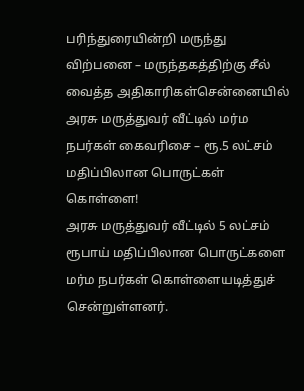பரிந்துரையின்றி மருந்து விற்பனை – மருந்தகத்திற்கு சீல் வைத்த அதிகாரிகள்சென்னையில் அரசு மருத்துவர் வீட்டில் மர்ம நபர்கள் கைவரிசை – ரூ.5 லட்சம் மதிப்பிலான பொருட்கள் கொள்ளை!
அரசு மருத்துவர் வீட்டில் 5 லட்சம் ரூபாய் மதிப்பிலான பொருட்களை மர்ம நபர்கள் கொள்ளையடித்துச் சென்றுள்ளனர்.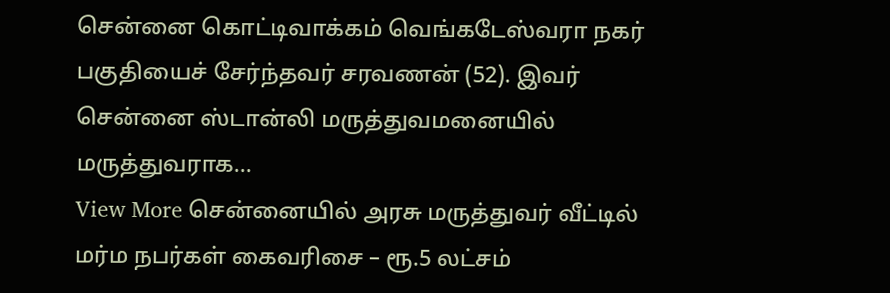சென்னை கொட்டிவாக்கம் வெங்கடேஸ்வரா நகர் பகுதியைச் சேர்ந்தவர் சரவணன் (52). இவர் சென்னை ஸ்டான்லி மருத்துவமனையில் மருத்துவராக…
View More சென்னையில் அரசு மருத்துவர் வீட்டில் மர்ம நபர்கள் கைவரிசை – ரூ.5 லட்சம்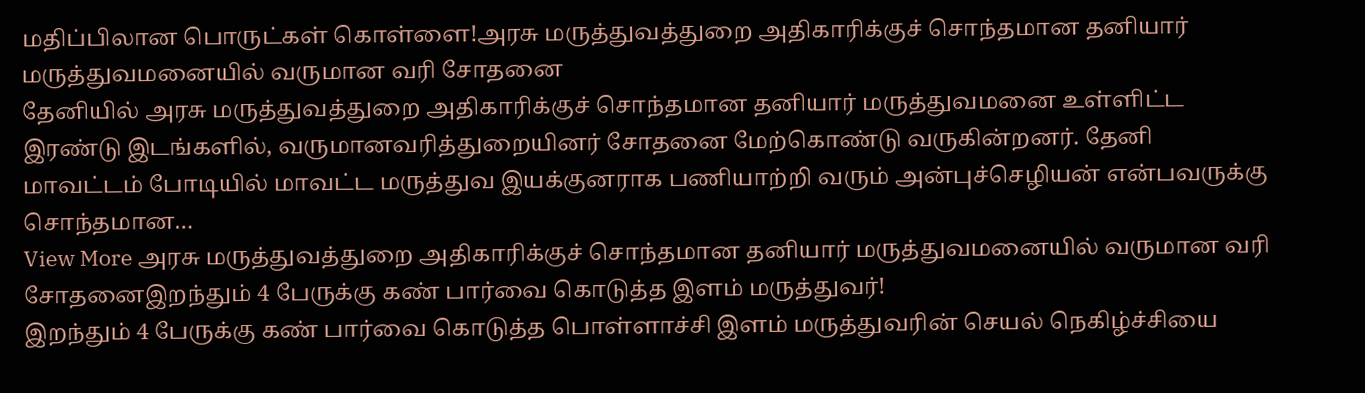மதிப்பிலான பொருட்கள் கொள்ளை!அரசு மருத்துவத்துறை அதிகாரிக்குச் சொந்தமான தனியார் மருத்துவமனையில் வருமான வரி சோதனை
தேனியில் அரசு மருத்துவத்துறை அதிகாரிக்குச் சொந்தமான தனியார் மருத்துவமனை உள்ளிட்ட இரண்டு இடங்களில், வருமானவரித்துறையினர் சோதனை மேற்கொண்டு வருகின்றனர். தேனி மாவட்டம் போடியில் மாவட்ட மருத்துவ இயக்குனராக பணியாற்றி வரும் அன்புச்செழியன் என்பவருக்கு சொந்தமான…
View More அரசு மருத்துவத்துறை அதிகாரிக்குச் சொந்தமான தனியார் மருத்துவமனையில் வருமான வரி சோதனைஇறந்தும் 4 பேருக்கு கண் பார்வை கொடுத்த இளம் மருத்துவர்!
இறந்தும் 4 பேருக்கு கண் பார்வை கொடுத்த பொள்ளாச்சி இளம் மருத்துவரின் செயல் நெகிழ்ச்சியை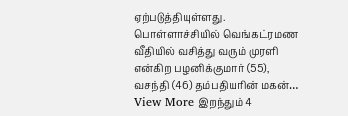ஏற்படுத்தியுள்ளது. பொள்ளாச்சியில் வெங்கட்ரமண வீதியில் வசித்து வரும் முரளி என்கிற பழனிக்குமார் (55), வசந்தி (46) தம்பதியரின் மகன்…
View More இறந்தும் 4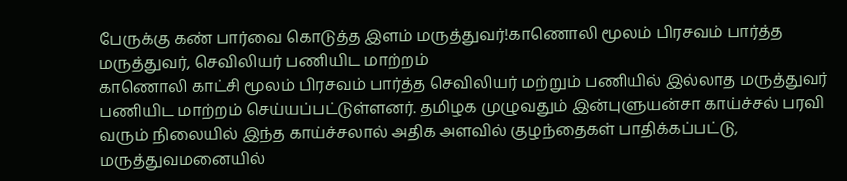பேருக்கு கண் பார்வை கொடுத்த இளம் மருத்துவர்!காணொலி மூலம் பிரசவம் பார்த்த மருத்துவர், செவிலியர் பணியிட மாற்றம்
காணொலி காட்சி மூலம் பிரசவம் பார்த்த செவிலியர் மற்றும் பணியில் இல்லாத மருத்துவர் பணியிட மாற்றம் செய்யப்பட்டுள்ளனர். தமிழக முழுவதும் இன்புளுயன்சா காய்ச்சல் பரவி வரும் நிலையில் இந்த காய்ச்சலால் அதிக அளவில் குழந்தைகள் பாதிக்கப்பட்டு, மருத்துவமனையில்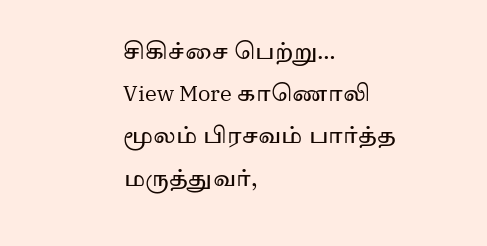சிகிச்சை பெற்று…
View More காணொலி மூலம் பிரசவம் பார்த்த மருத்துவர்,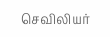செவிலியர்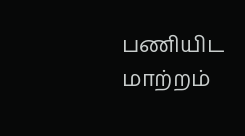பணியிட மாற்றம்